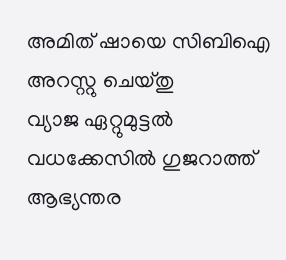അമിത് ഷായെ സിബിഐ അറസ്റ്റു ചെയ്തു
വ്യാജ ഏറ്റുമുട്ടല്‍ വധക്കേസില്‍ ഗുജറാത്ത് ആഭ്യന്തര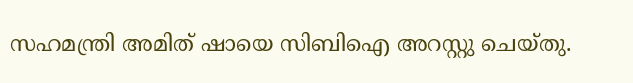സഹമന്ത്രി അമിത് ഷായെ സിബിഐ അറസ്റ്റു ചെയ്തു.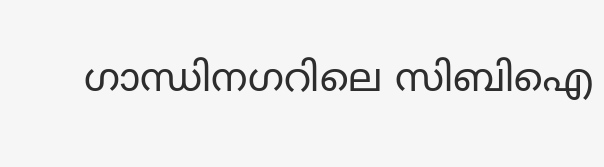ഗാന്ധിനഗറിലെ സിബിഐ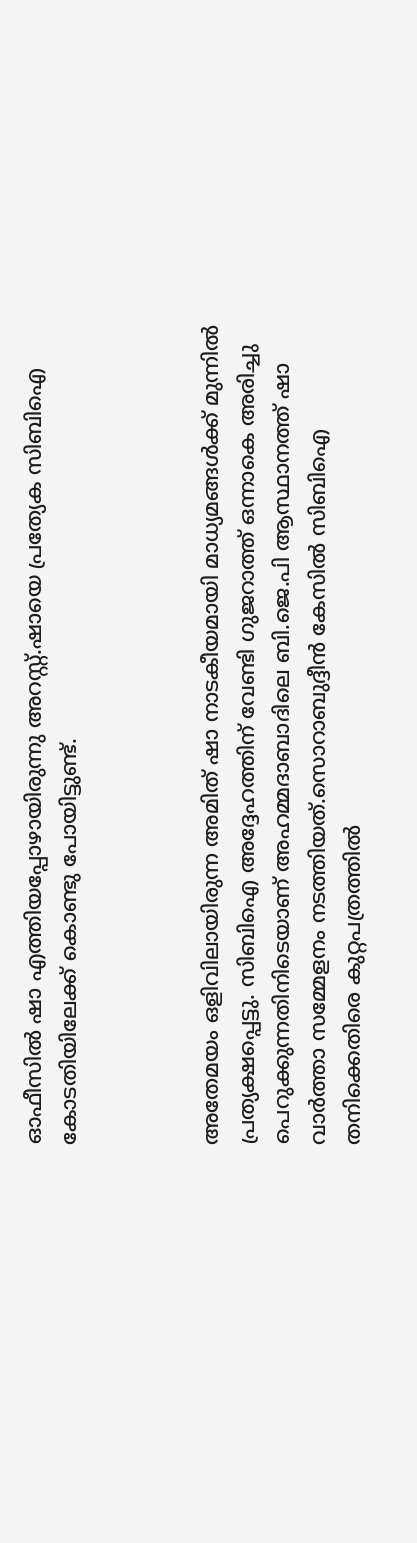ഓഫീസില്‍ ഷാ എത്തിയപ്പോഴായിരുന്നു അറസ്റ്റ്.ഷായെ പ്രത്യേക സിബിഐ കോടതിയിലേക്ക് കൊണ്ടു പോയിട്ടുണ്ട്.



അതേമയം ഒളിവിലായിരുന്ന അമിത് ഷാ നാടകീയമായി മാധ്യമങ്ങള്‍ക്ക് മുന്നില്‍ പ്രത്യക്ഷപ്പെട്ടു. സിബിഐ അദ്ദേഹത്തിന് വേണ്ടി ഗുജറാത്ത് ഒന്നാകെ അരിച്ചു പെറുക്കുന്നതിനിടെയാണ് അഹമ്മദാബാദിലെ ബി.ജെ.പി ആസ്ഥാനത്ത് ഷാ വാര്‍ത്താ സമ്മേളനം നടത്തിയത്.സൊറാബുദ്ദീന്‍ കേസില്‍ സിബിഐ തനിക്കെതിരെ കുറ്റപത്രത്തില്‍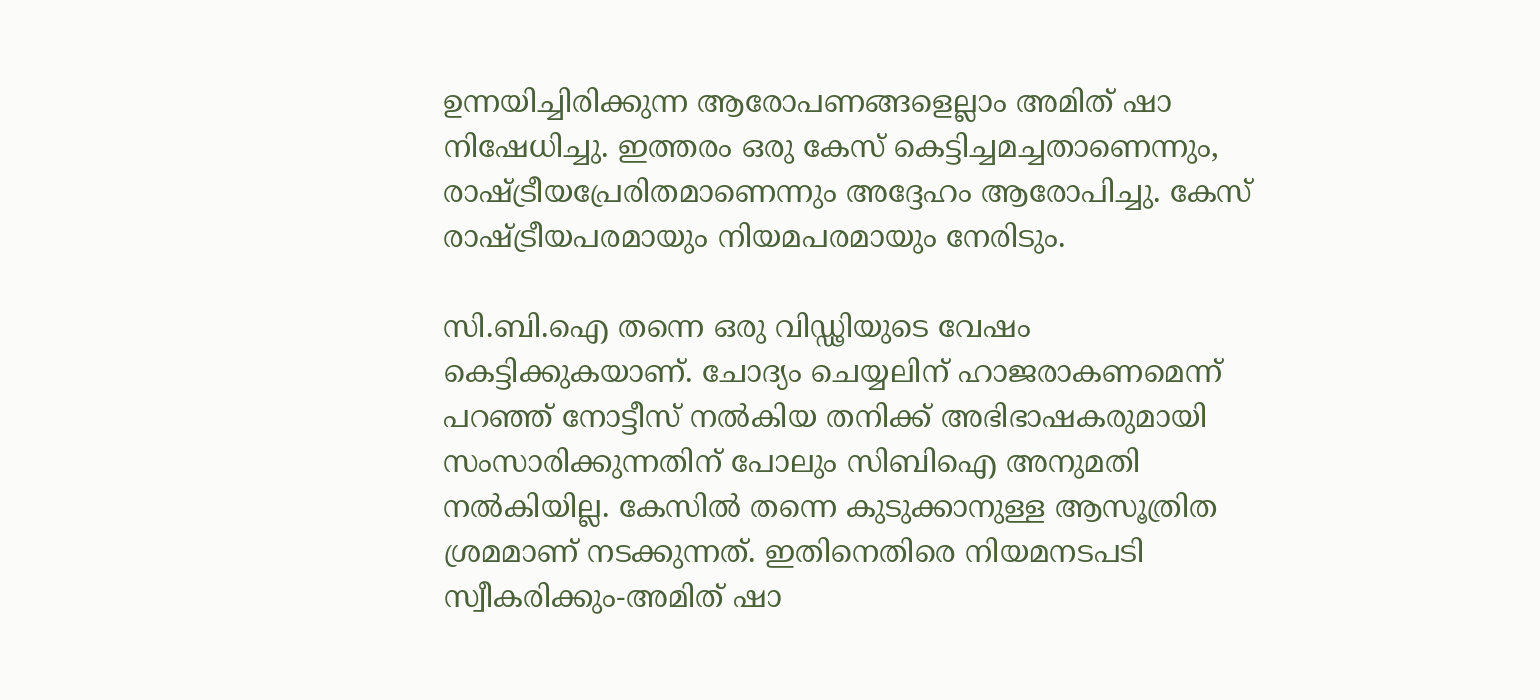ഉന്നയിച്ചിരിക്കുന്ന ആരോപണങ്ങളെല്ലാം അമിത് ഷാ നിഷേധിച്ചു. ഇത്തരം ഒരു കേസ് കെട്ടിച്ചമച്ചതാണെന്നും, രാഷ്ട്രീയപ്രേരിതമാണെന്നും അദ്ദേഹം ആരോപിച്ചു. കേസ് രാഷ്ട്രീയപരമായും നിയമപരമായും നേരിടും.

സി.ബി.ഐ തന്നെ ഒരു വിഡ്ഢിയുടെ വേഷം കെട്ടിക്കുകയാണ്. ചോദ്യം ചെയ്യലിന് ഹാജരാകണമെന്ന് പറഞ്ഞ് നോട്ടീസ് നല്‍കിയ തനിക്ക് അഭിഭാഷകരുമായി സംസാരിക്കുന്നതിന് പോലും സിബിഐ അനുമതി നല്‍കിയില്ല. കേസില്‍ തന്നെ കുടുക്കാനുള്ള ആസൂത്രിത ശ്രമമാണ് നടക്കുന്നത്. ഇതിനെതിരെ നിയമനടപടി സ്വീകരിക്കും-അമിത് ഷാ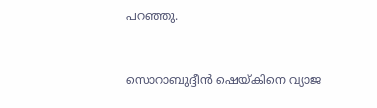പറഞ്ഞു.



സൊറാബുദ്ദീന്‍ ഷെയ്കിനെ വ്യാജ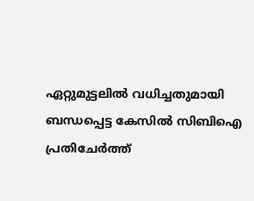ഏറ്റുമുട്ടലില്‍ വധിച്ചതുമായി ബന്ധപ്പെട്ട കേസില്‍ സിബിഐ പ്രതിചേര്‍ത്ത്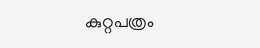കുറ്റപത്രം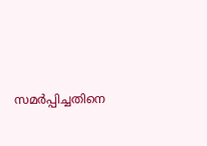സമര്‍പ്പിച്ചതിനെ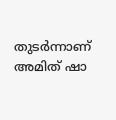തുടര്‍ന്നാണ് അമിത് ഷാ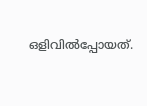ഒളിവില്‍പ്പോയത്.